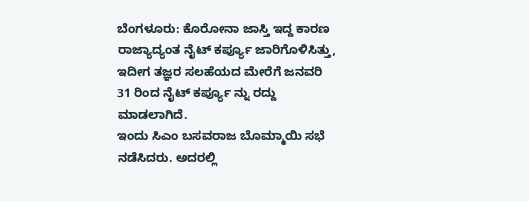ಬೆಂಗಳೂರು: ಕೊರೋನಾ ಜಾಸ್ತಿ ಇದ್ದ ಕಾರಣ ರಾಜ್ಯಾದ್ಯಂತ ನೈಟ್ ಕರ್ಪ್ಯೂ ಜಾರಿಗೊಳಿಸಿತ್ತು, ಇದೀಗ ತಜ್ಞರ ಸಲಹೆಯದ ಮೇರೆಗೆ ಜನವರಿ 31 ರಿಂದ ನೈಟ್ ಕರ್ಪ್ಯೂ ನ್ನು ರದ್ದು ಮಾಡಲಾಗಿದೆ.
ಇಂದು ಸಿಎಂ ಬಸವರಾಜ ಬೊಮ್ಮಾಯಿ ಸಭೆ ನಡೆಸಿದರು. ಅದರಲ್ಲಿ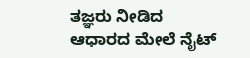ತಜ್ಞರು ನೀಡಿದ
ಆಧಾರದ ಮೇಲೆ ನೈಟ್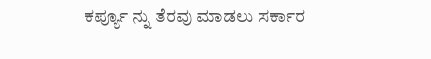ಕರ್ಪ್ಯೂ ನ್ನು ತೆರವು ಮಾಡಲು ಸರ್ಕಾರ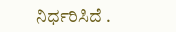ನಿರ್ಧರಿಸಿದೆ .